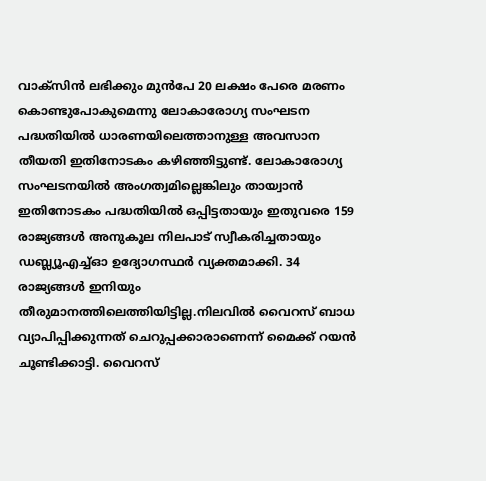വാക്സിൻ ലഭിക്കും മുൻപേ 20 ലക്ഷം പേരെ മരണം കൊണ്ടുപോകുമെന്നു ലോകാരോഗ്യ സംഘടന
പദ്ധതിയിൽ ധാരണയിലെത്താനുള്ള അവസാന തീയതി ഇതിനോടകം കഴിഞ്ഞിട്ടുണ്ട്. ലോകാരോഗ്യ സംഘടനയിൽ അംഗത്വമില്ലെങ്കിലും തായ്വാൻ ഇതിനോടകം പദ്ധതിയിൽ ഒപ്പിട്ടതായും ഇതുവരെ 159 രാജ്യങ്ങൾ അനുകൂല നിലപാട് സ്വീകരിച്ചതായും ഡബ്ല്യൂഎച്ച്ഓ ഉദ്യോഗസ്ഥർ വ്യക്തമാക്കി. 34 രാജ്യങ്ങൾ ഇനിയും തീരുമാനത്തിലെത്തിയിട്ടില്ല.നിലവിൽ വൈറസ് ബാധ വ്യാപിപ്പിക്കുന്നത് ചെറുപ്പക്കാരാണെന്ന് മൈക്ക് റയൻ ചൂണ്ടിക്കാട്ടി. വൈറസ്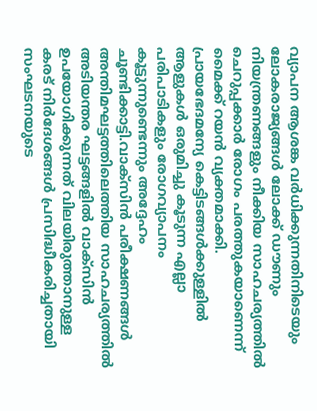വ്യാപന ആശങ്ക വർധിക്കുന്നതിനിടെയും ലോകരാജ്യങ്ങൾ ലോക്ക് ഡൗണും നിയന്ത്രണങ്ങളും നീക്കിയ സാഹചര്യത്തിൽ ചെറുപ്പക്കാർ രോഗം പരത്തുകയാണെന്ന് മൈക്ക് റയൻ വ്യക്തമാക്കി.
പ്രായഭേദമന്യേ കെട്ടിടങ്ങൾക്കുള്ളിൽ ആളുകൾ ഒരുമിച്ചു കൂടുന്ന എല്ലാ പരിപാടികളും രോഗവ്യാപനം കൂട്ടുന്നുണ്ടെന്നും അദ്ദേഹം ചൂണ്ടിക്കാട്ടി.വാക്സിൻ പരീക്ഷണങ്ങൾ അന്തിമഘട്ടത്തിലെത്തിയ സാഹചര്യത്തിൽ അടിയന്തര ഘട്ടങ്ങളിൽ വാക്സിൻ ഉപയോഗിക്കുന്നത് വിലയിരുത്താനുള്ള കരട് നിർദേശങ്ങൾ പ്രസിദ്ധീകരിച്ചതായി സംഘടനയുടെ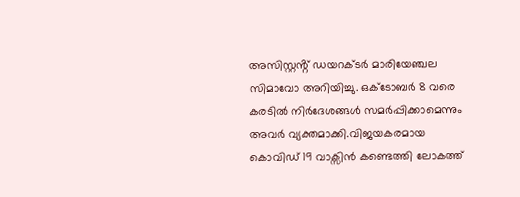അസിസ്റ്റൻ്റ് ഡയറക്ടർ മാരിയേഞ്ചല സിമാവോ അറിയിച്ചു. ഒക്ടോബർ 8 വരെ കരടിൽ നിർദേശങ്ങൾ സമർപ്പിക്കാമെന്നും അവർ വ്യക്തമാക്കി.വിജയകരമായ കൊവിഡ് 19 വാക്സിൻ കണ്ടെത്തി ലോകത്ത്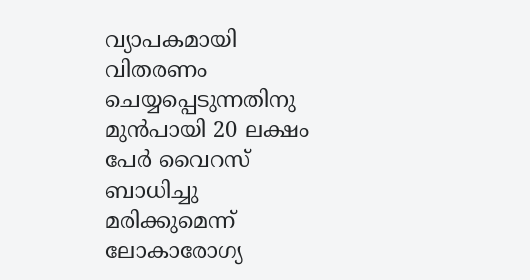വ്യാപകമായി വിതരണം ചെയ്യപ്പെടുന്നതിനു മുൻപായി 20 ലക്ഷം പേർ വൈറസ് ബാധിച്ചു മരിക്കുമെന്ന് ലോകാരോഗ്യ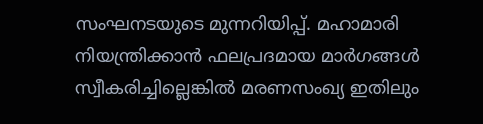സംഘനടയുടെ മുന്നറിയിപ്പ്. മഹാമാരി നിയന്ത്രിക്കാൻ ഫലപ്രദമായ മാർഗങ്ങൾ സ്വീകരിച്ചില്ലെങ്കിൽ മരണസംഖ്യ ഇതിലും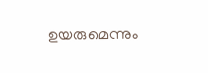ഉയരുമെന്നും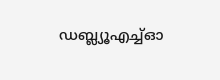ഡബ്ല്യൂഎച്ച്ഓ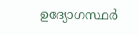ഉദ്യോഗസ്ഥർ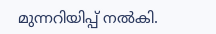മുന്നറിയിപ്പ് നൽകി.